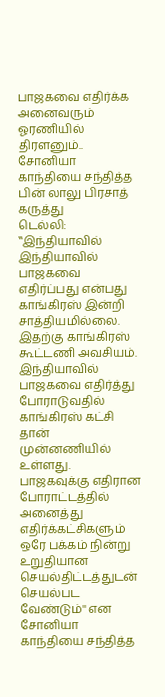பாஜகவை எதிர்க்க அனைவரும் ஓரணியில் திரளனும்.. சோனியா காந்தியை சந்தித்த பின் லாலு பிரசாத் கருத்து
டெல்லி: ‛‛இந்தியாவில் இந்தியாவில் பாஜகவை எதிர்ப்பது என்பது காங்கிரஸ் இன்றி சாத்தியமில்லை. இதற்கு காங்கிரஸ் கூட்டணி அவசியம். இந்தியாவில் பாஜகவை எதிர்த்து போராடுவதில் காங்கிரஸ் கட்சி தான் முன்னணியில் உள்ளது. பாஜகவுக்கு எதிரான போராட்டத்தில் அனைத்து எதிர்க்கட்சிகளும் ஒரே பக்கம் நின்று உறுதியான செயல்திட்டத்துடன் செயல்பட வேண்டும்'' என சோனியா காந்தியை சந்தித்த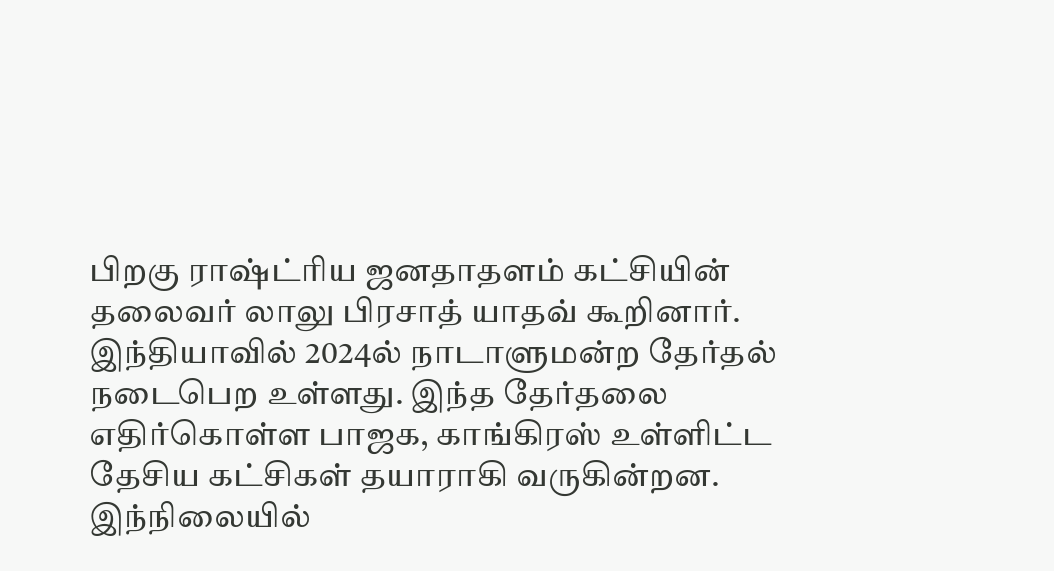பிறகு ராஷ்ட்ரிய ஜனதாதளம் கட்சியின் தலைவர் லாலு பிரசாத் யாதவ் கூறினார்.
இந்தியாவில் 2024ல் நாடாளுமன்ற தேர்தல் நடைபெற உள்ளது. இந்த தேர்தலை எதிர்கொள்ள பாஜக, காங்கிரஸ் உள்ளிட்ட தேசிய கட்சிகள் தயாராகி வருகின்றன.
இந்நிலையில்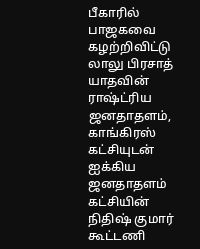பீகாரில் பாஜகவை கழற்றிவிட்டு லாலு பிரசாத் யாதவின் ராஷ்ட்ரிய ஜனதாதளம், காங்கிரஸ் கட்சியுடன் ஐக்கிய ஜனதாதளம் கட்சியின் நிதிஷ் குமார் கூட்டணி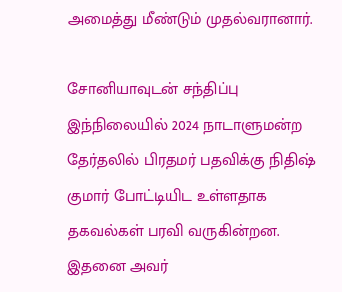அமைத்து மீண்டும் முதல்வரானார்.

சோனியாவுடன் சந்திப்பு
இந்நிலையில் 2024 நாடாளுமன்ற தேர்தலில் பிரதமர் பதவிக்கு நிதிஷ் குமார் போட்டியிட உள்ளதாக தகவல்கள் பரவி வருகின்றன. இதனை அவர்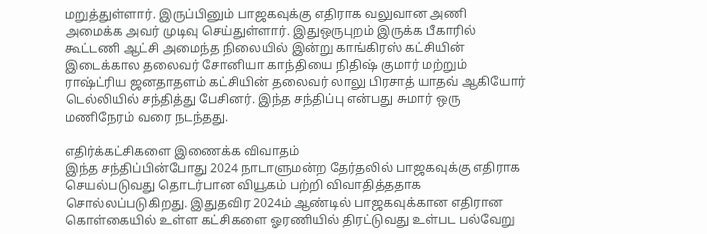மறுத்துள்ளார். இருப்பினும் பாஜகவுக்கு எதிராக வலுவான அணி அமைக்க அவர் முடிவு செய்துள்ளார். இதுஒருபுறம் இருக்க பீகாரில் கூட்டணி ஆட்சி அமைந்த நிலையில் இன்று காங்கிரஸ் கட்சியின் இடைக்கால தலைவர் சோனியா காந்தியை நிதிஷ் குமார் மற்றும் ராஷ்ட்ரிய ஜனதாதளம் கட்சியின் தலைவர் லாலு பிரசாத் யாதவ் ஆகியோர் டெல்லியில் சந்தித்து பேசினர். இந்த சந்திப்பு என்பது சுமார் ஒரு மணிநேரம் வரை நடந்தது.

எதிர்க்கட்சிகளை இணைக்க விவாதம்
இந்த சந்திப்பின்போது 2024 நாடாளுமன்ற தேர்தலில் பாஜகவுக்கு எதிராக செயல்படுவது தொடர்பான வியூகம் பற்றி விவாதித்ததாக சொல்லப்படுகிறது. இதுதவிர 2024ம் ஆண்டில் பாஜகவுக்கான எதிரான கொள்கையில் உள்ள கட்சிகளை ஓரணியில் திரட்டுவது உள்பட பல்வேறு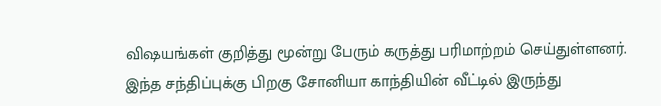விஷயங்கள் குறித்து மூன்று பேரும் கருத்து பரிமாற்றம் செய்துள்ளனர். இந்த சந்திப்புக்கு பிறகு சோனியா காந்தியின் வீட்டில் இருந்து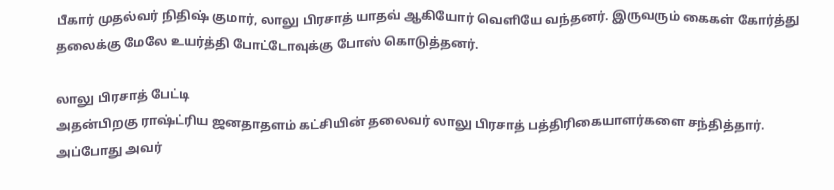பீகார் முதல்வர் நிதிஷ் குமார், லாலு பிரசாத் யாதவ் ஆகியோர் வெளியே வந்தனர். இருவரும் கைகள் கோர்த்து தலைக்கு மேலே உயர்த்தி போட்டோவுக்கு போஸ் கொடுத்தனர்.

லாலு பிரசாத் பேட்டி
அதன்பிறகு ராஷ்ட்ரிய ஜனதாதளம் கட்சியின் தலைவர் லாலு பிரசாத் பத்திரிகையாளர்களை சந்தித்தார். அப்போது அவர்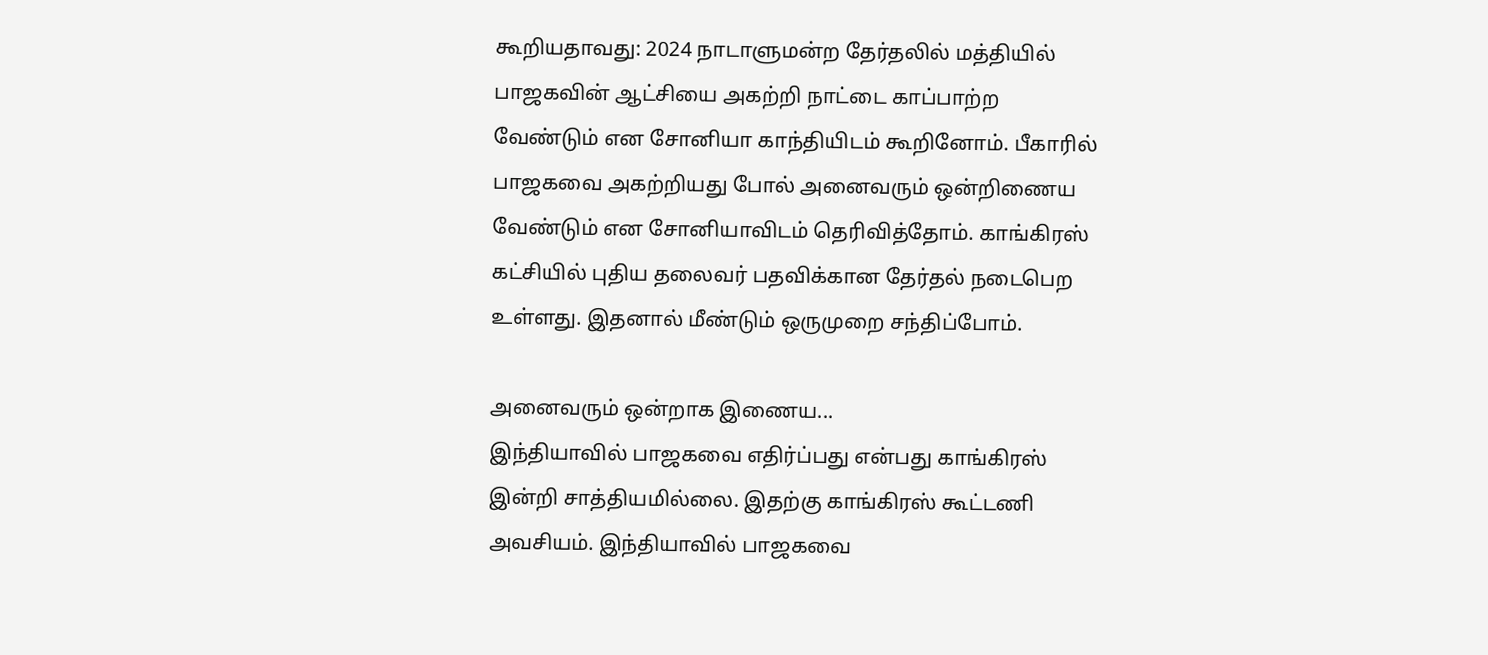கூறியதாவது: 2024 நாடாளுமன்ற தேர்தலில் மத்தியில் பாஜகவின் ஆட்சியை அகற்றி நாட்டை காப்பாற்ற வேண்டும் என சோனியா காந்தியிடம் கூறினோம். பீகாரில் பாஜகவை அகற்றியது போல் அனைவரும் ஒன்றிணைய வேண்டும் என சோனியாவிடம் தெரிவித்தோம். காங்கிரஸ் கட்சியில் புதிய தலைவர் பதவிக்கான தேர்தல் நடைபெற உள்ளது. இதனால் மீண்டும் ஒருமுறை சந்திப்போம்.

அனைவரும் ஒன்றாக இணைய...
இந்தியாவில் பாஜகவை எதிர்ப்பது என்பது காங்கிரஸ் இன்றி சாத்தியமில்லை. இதற்கு காங்கிரஸ் கூட்டணி அவசியம். இந்தியாவில் பாஜகவை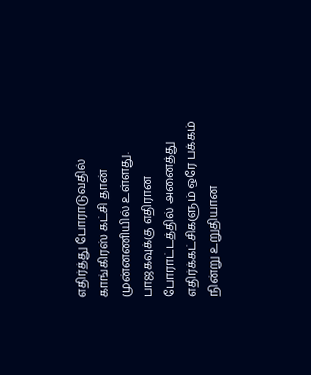எதிர்த்து போராடுவதில் காங்கிரஸ் கட்சி தான் முன்னணியில் உள்ளது. பாஜகவுக்கு எதிரான போராட்டத்தில் அனைத்து எதிர்க்கட்சிகளும் ஒரே பக்கம் நின்று உறுதியான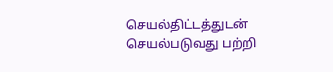செயல்திட்டத்துடன் செயல்படுவது பற்றி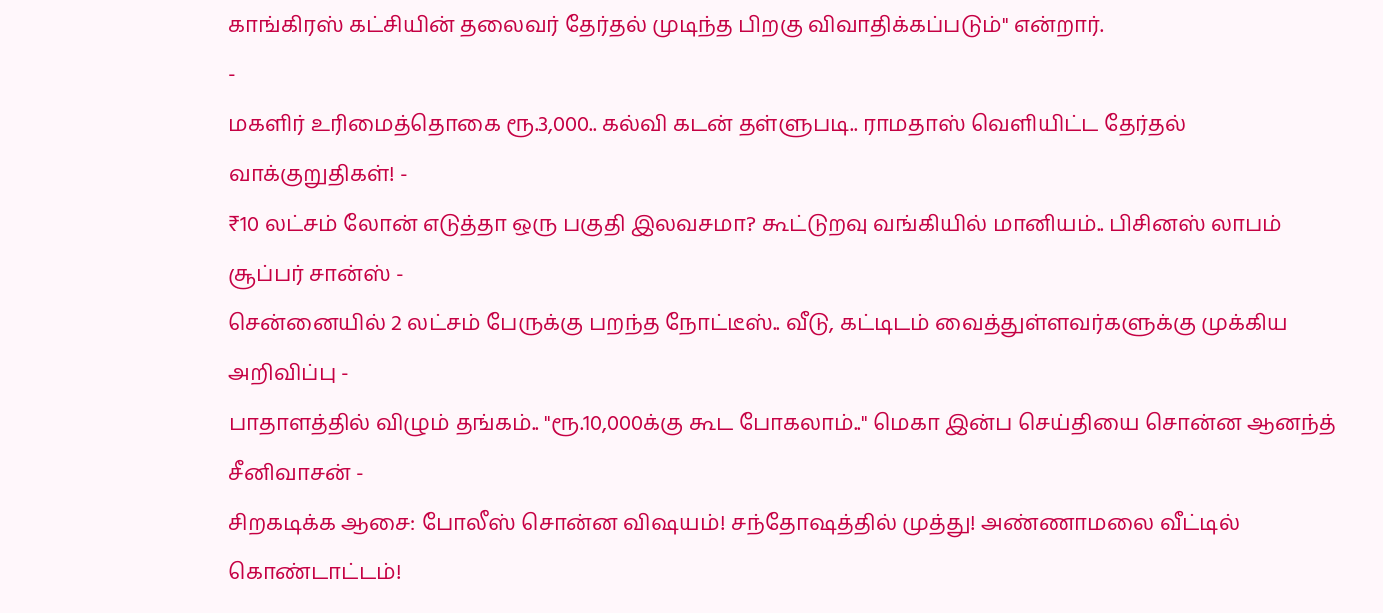காங்கிரஸ் கட்சியின் தலைவர் தேர்தல் முடிந்த பிறகு விவாதிக்கப்படும்'' என்றார்.
-
மகளிர் உரிமைத்தொகை ரூ.3,000.. கல்வி கடன் தள்ளுபடி.. ராமதாஸ் வெளியிட்ட தேர்தல் வாக்குறுதிகள்! -
₹10 லட்சம் லோன் எடுத்தா ஒரு பகுதி இலவசமா? கூட்டுறவு வங்கியில் மானியம்.. பிசினஸ் லாபம் சூப்பர் சான்ஸ் -
சென்னையில் 2 லட்சம் பேருக்கு பறந்த நோட்டீஸ்.. வீடு, கட்டிடம் வைத்துள்ளவர்களுக்கு முக்கிய அறிவிப்பு -
பாதாளத்தில் விழும் தங்கம்.. "ரூ.10,000க்கு கூட போகலாம்.." மெகா இன்ப செய்தியை சொன்ன ஆனந்த் சீனிவாசன் -
சிறகடிக்க ஆசை: போலீஸ் சொன்ன விஷயம்! சந்தோஷத்தில் முத்து! அண்ணாமலை வீட்டில் கொண்டாட்டம்!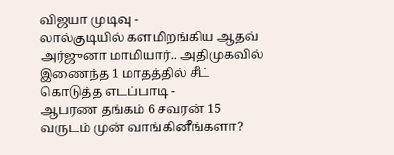விஜயா முடிவு -
லால்குடியில் களமிறங்கிய ஆதவ் அர்ஜுனா மாமியார்.. அதிமுகவில் இணைந்த 1 மாதத்தில் சீட் கொடுத்த எடப்பாடி -
ஆபரண தங்கம் 6 சவரன் 15 வருடம் முன் வாங்கினீங்களா?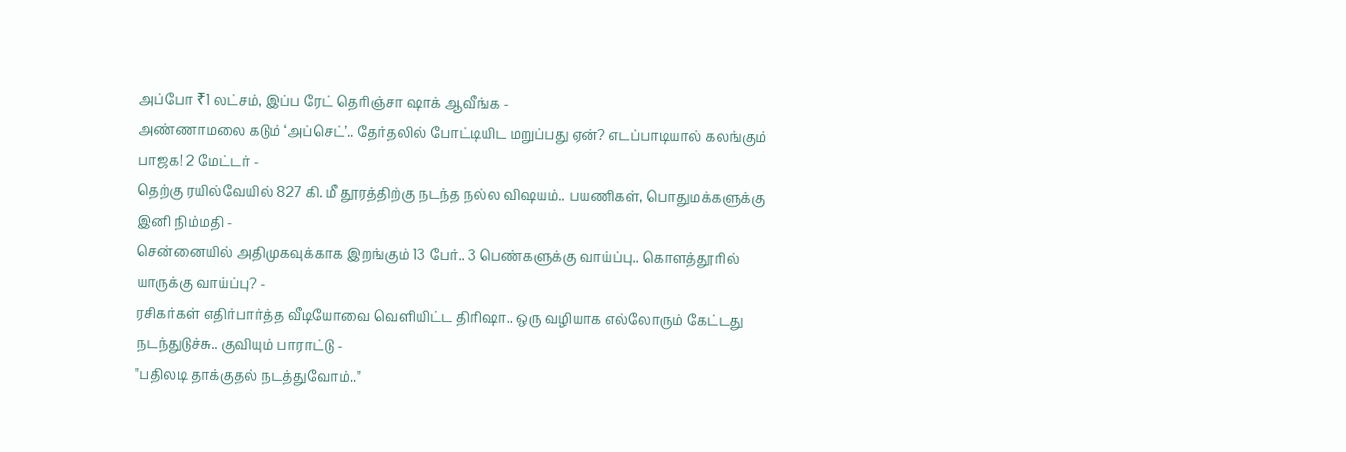அப்போ ₹1 லட்சம், இப்ப ரேட் தெரிஞ்சா ஷாக் ஆவீங்க -
அண்ணாமலை கடும் ‘அப்செட்’.. தேர்தலில் போட்டியிட மறுப்பது ஏன்? எடப்பாடியால் கலங்கும் பாஜக! 2 மேட்டர் -
தெற்கு ரயில்வேயில் 827 கி. மீ தூரத்திற்கு நடந்த நல்ல விஷயம்.. பயணிகள், பொதுமக்களுக்கு இனி நிம்மதி -
சென்னையில் அதிமுகவுக்காக இறங்கும் 13 பேர்.. 3 பெண்களுக்கு வாய்ப்பு.. கொளத்தூரில் யாருக்கு வாய்ப்பு? -
ரசிகர்கள் எதிர்பார்த்த வீடியோவை வெளியிட்ட திரிஷா.. ஒரு வழியாக எல்லோரும் கேட்டது நடந்துடுச்சு.. குவியும் பாராட்டு -
"பதிலடி தாக்குதல் நடத்துவோம்.."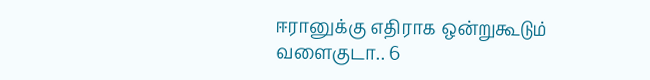ஈரானுக்கு எதிராக ஒன்றுகூடும் வளைகுடா.. 6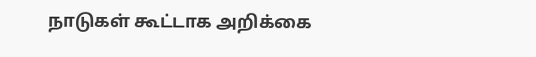நாடுகள் கூட்டாக அறிக்கை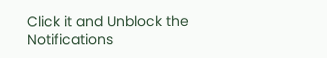Click it and Unblock the Notifications